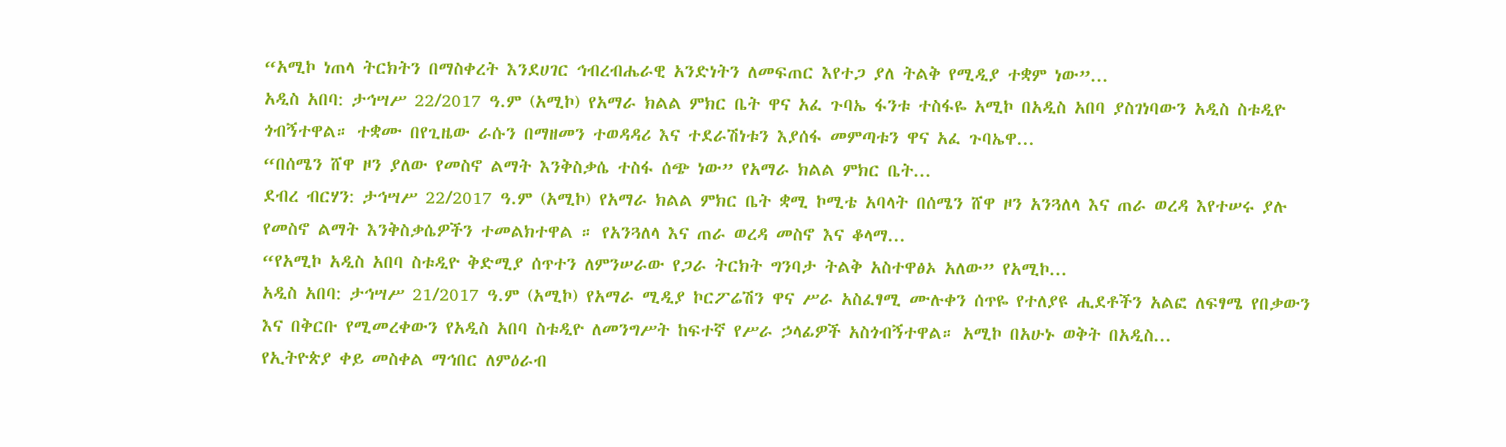“አሚኮ ነጠላ ትርክትን በማስቀረት እንደሀገር ኅብረብሔራዊ አንድነትን ለመፍጠር እየተጋ ያለ ትልቅ የሚዲያ ተቋም ነው”...
አዲስ አበባ: ታኅሣሥ 22/2017 ዓ.ም (አሚኮ) የአማራ ክልል ምክር ቤት ዋና አፈ ጉባኤ ፋንቱ ተስፋዬ አሚኮ በአዲስ አበባ ያስገነባውን አዲስ ስቱዲዮ ጎብኝተዋል። ተቋሙ በየጊዜው ራሱን በማዘመን ተወዳዳሪ እና ተደራሽነቱን እያሰፋ መምጣቱን ዋና አፈ ጉባኤዋ...
“በሰሜን ሸዋ ዞን ያለው የመስኖ ልማት እንቅስቃሴ ተስፋ ሰጭ ነው” የአማራ ክልል ምክር ቤት...
ደብረ ብርሃን: ታኅሣሥ 22/2017 ዓ.ም (አሚኮ) የአማራ ክልል ምክር ቤት ቋሚ ኮሚቴ አባላት በሰሜን ሸዋ ዞን አንጓለላ እና ጠራ ወረዳ እየተሠሩ ያሉ የመስኖ ልማት እንቅስቃሴዎችን ተመልክተዋል ። የአንጓለላ እና ጠራ ወረዳ መስኖ እና ቆላማ...
“የአሚኮ አዲስ አበባ ስቱዲዮ ቅድሚያ ሰጥተን ለምንሠራው የጋራ ትርክት ግንባታ ትልቅ አስተዋፅኦ አለው” የአሚኮ...
አዲስ አበባ: ታኅሣሥ 21/2017 ዓ.ም (አሚኮ) የአማራ ሚዲያ ኮርፖሬሽን ዋና ሥራ አስፈፃሚ ሙሉቀን ሰጥዬ የተለያዩ ሒደቶችን አልፎ ለፍፃሜ የበቃውን እና በቅርቡ የሚመረቀውን የአዲስ አበባ ስቱዲዮ ለመንግሥት ከፍተኛ የሥራ ኃላፊዎች አስጎብኝተዋል። አሚኮ በአሁኑ ወቅት በአዲስ...
የኢትዮጵያ ቀይ መስቀል ማኅበር ለምዕራብ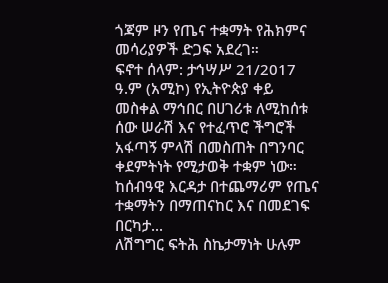ጎጃም ዞን የጤና ተቋማት የሕክምና መሳሪያዎች ድጋፍ አደረገ።
ፍኖተ ሰላም: ታኅሣሥ 21/2017 ዓ.ም (አሚኮ) የኢትዮጵያ ቀይ መስቀል ማኅበር በሀገሪቱ ለሚከሰቱ ሰው ሠራሽ እና የተፈጥሮ ችግሮች አፋጣኝ ምላሽ በመስጠት በግንባር ቀደምትነት የሚታወቅ ተቋም ነው። ከሰብዓዊ እርዳታ በተጨማሪም የጤና ተቋማትን በማጠናከር እና በመደገፍ በርካታ...
ለሽግግር ፍትሕ ስኬታማነት ሁሉም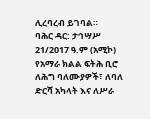ሊረባረብ ይገባል።
ባሕር ዳር: ታኅሣሥ 21/2017 ዓ.ም (አሚኮ) የአማራ ክልል ፍትሕ ቢሮ ለሕግ ባለሙያዎች፣ ለባለ ድርሻ አካላት እና ለሥራ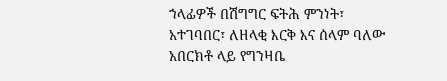ኀላፊዎች በሽግግር ፍትሕ ምንነት፣ አተገባበር፣ ለዘላቂ እርቅ እና ሰላም ባለው አበርክቶ ላይ የግንዛቤ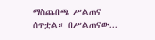ማስጨበጫ ሥልጠና ሰጥቷል። በሥልጠናው...